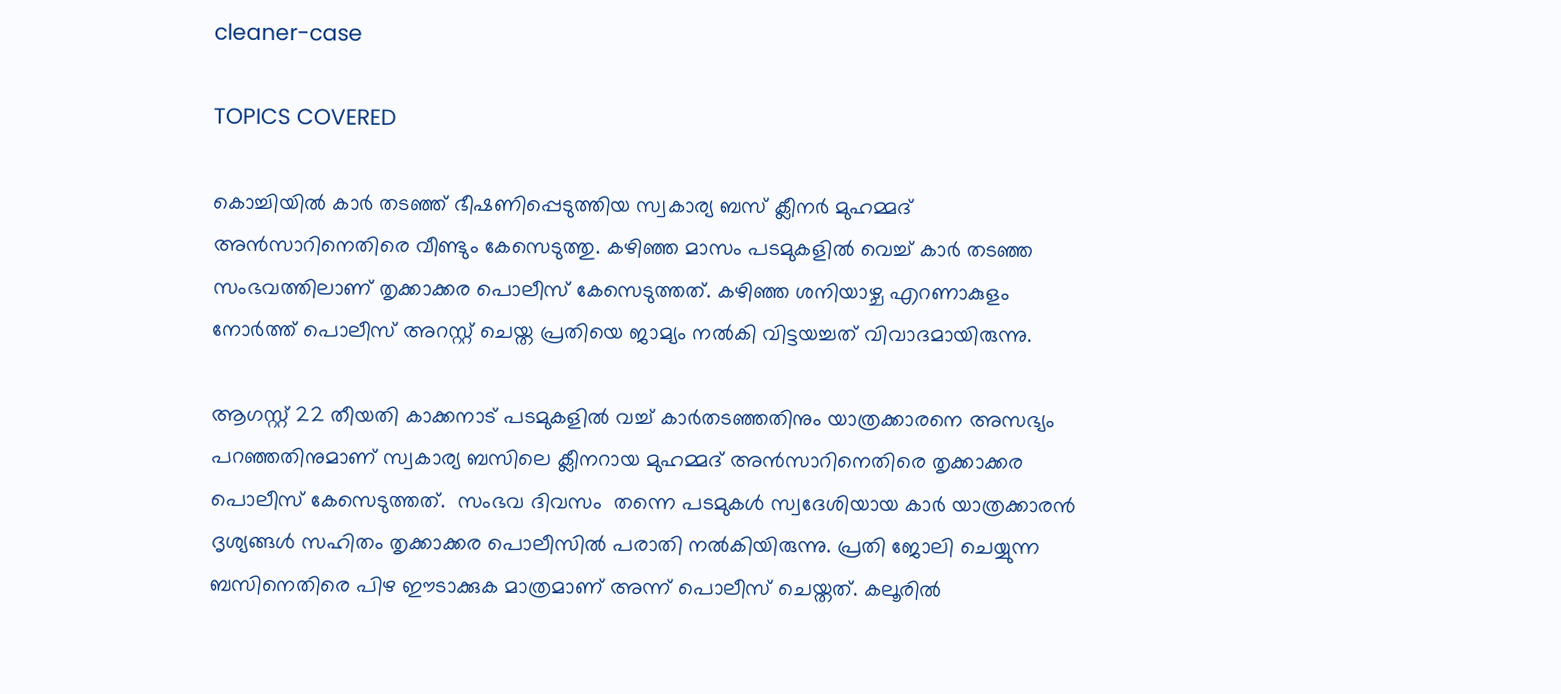cleaner-case

TOPICS COVERED

കൊച്ചിയിൽ കാർ തടഞ്ഞ് ഭീഷണിപ്പെടുത്തിയ സ്വകാര്യ ബസ് ക്ലീനർ മുഹമ്മദ് അൻസാറിനെതിരെ വീണ്ടും കേസെടുത്തു. കഴിഞ്ഞ മാസം പടമുകളിൽ വെച്ച് കാർ തടഞ്ഞ സംഭവത്തിലാണ് തൃക്കാക്കര പൊലീസ് കേസെടുത്തത്. കഴിഞ്ഞ ശനിയാഴ്ച എറണാകുളം നോർത്ത് പൊലീസ് അറസ്റ്റ് ചെയ്ത പ്രതിയെ ജാമ്യം നൽകി വിട്ടയച്ചത് വിവാദമായിരുന്നു.

ആഗസ്റ്റ് 22 തീയതി കാക്കനാട് പടമുകളിൽ വച്ച് കാർതടഞ്ഞതിനും യാത്രക്കാരനെ അസഭ്യം പറഞ്ഞതിനുമാണ് സ്വകാര്യ ബസിലെ ക്ലീനറായ മുഹമ്മദ് അൻസാറിനെതിരെ തൃക്കാക്കര പൊലീസ് കേസെടുത്തത്.  സംഭവ ദിവസം  തന്നെ പടമുകൾ സ്വദേശിയായ കാർ യാത്രക്കാരൻ ദൃശ്യങ്ങൾ സഹിതം തൃക്കാക്കര പൊലീസിൽ പരാതി നൽകിയിരുന്നു. പ്രതി ജോലി ചെയ്യുന്ന ബസിനെതിരെ പിഴ ഈടാക്കുക മാത്രമാണ് അന്ന് പൊലീസ് ചെയ്തത്. കലൂരിൽ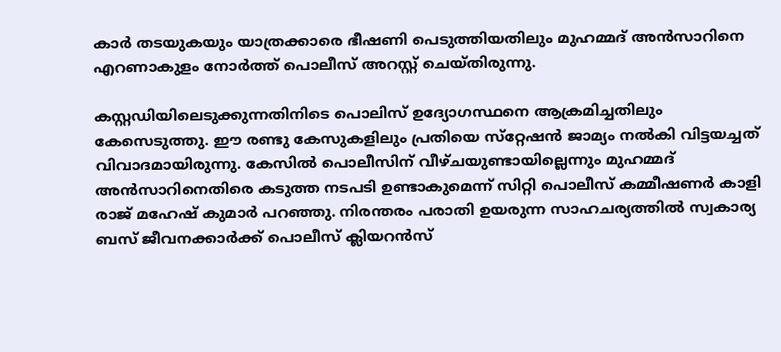കാർ തടയുകയും യാത്രക്കാരെ ഭീഷണി പെടുത്തിയതിലും മുഹമ്മദ് അൻസാറിനെ എറണാകുളം നോർത്ത് പൊലീസ് അറസ്റ്റ് ചെയ്തിരുന്നു.

കസ്റ്റഡിയിലെടുക്കുന്നതിനിടെ പൊലിസ് ഉദ്യോഗസ്ഥനെ ആക്രമിച്ചതിലും കേസെടുത്തു. ഈ രണ്ടു കേസുകളിലും പ്രതിയെ സ്‌റ്റേഷൻ ജാമ്യം നൽകി വിട്ടയച്ചത് വിവാദമായിരുന്നു. കേസിൽ പൊലീസിന് വീഴ്ചയുണ്ടായില്ലെന്നും മുഹമ്മദ് അൻസാറിനെതിരെ കടുത്ത നടപടി ഉണ്ടാകുമെന്ന് സിറ്റി പൊലീസ് കമ്മീഷണർ കാളി രാജ് മഹേഷ് കുമാർ പറഞ്ഞു. നിരന്തരം പരാതി ഉയരുന്ന സാഹചര്യത്തിൽ സ്വകാര്യ ബസ് ജീവനക്കാർക്ക് പൊലീസ് ക്ലിയറൻസ്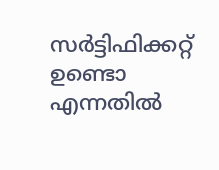സർട്ടിഫിക്കറ്റ് ഉണ്ടൊ എന്നതിൽ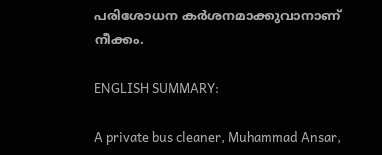പരിശോധന കർശനമാക്കുവാനാണ് നീക്കം.

ENGLISH SUMMARY:

A private bus cleaner, Muhammad Ansar,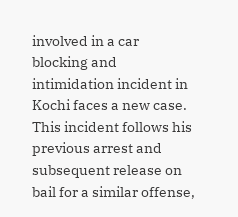involved in a car blocking and intimidation incident in Kochi faces a new case. This incident follows his previous arrest and subsequent release on bail for a similar offense,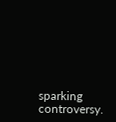sparking controversy.